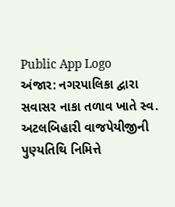Public App Logo
અંજાર: નગરપાલિકા દ્વારા સવાસર નાકા તળાવ ખાતે સ્વ. અટલબિહારી વાજપેયીજીની પુણ્યતિથિ નિમિત્તે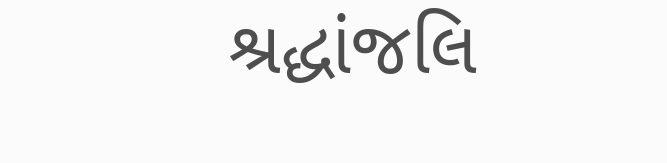શ્રદ્ધાંજલિ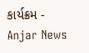કાર્યક્રમ - Anjar News